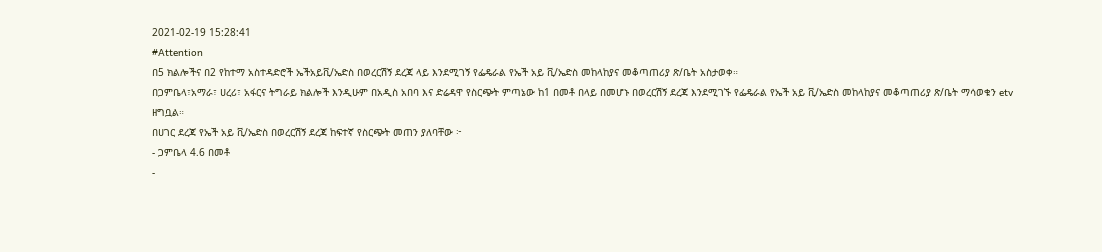2021-02-19 15:28:41
#Attention
በ5 ክልሎችና በ2 የከተማ አስተዳድሮች ኤችአይቪ/ኤድስ በወረርሽኝ ደረጃ ላይ እንደሚገኝ የፌዴራል የኤች አይ ቪ/ኤድስ መከላከያና መቆጣጠሪያ ጽ/ቤት አስታወቀ።
በጋምቤላ፣አማራ፣ ሀረሪ፣ አፋርና ትግራይ ክልሎች እንዲሁም በአዲስ አበባ እና ድሬዳዋ የስርጭት ምጣኔው ከ1 በመቶ በላይ በመሆኑ በወረርሽኝ ደረጃ እንደሚገኙ የፌዴራል የኤች አይ ቪ/ኤድስ መከላከያና መቆጣጠሪያ ጽ/ቤት ማሳወቁን etv ዘግቧል።
በሀገር ደረጃ የኤች አይ ቪ/ኤድስ በወረርሽኝ ደረጃ ከፍተኛ የስርጭት መጠን ያለባቸው ፦
- ጋምቤላ 4.6 በመቶ
-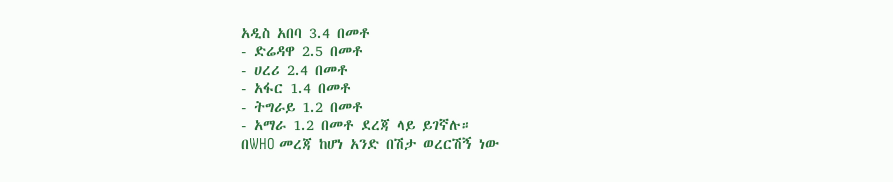አዲስ አበባ 3.4 በመቶ
- ድሬዳዋ 2.5 በመቶ
- ሀረሪ 2.4 በመቶ
- አፋር 1.4 በመቶ
- ትግራይ 1.2 በመቶ
- አማራ 1.2 በመቶ ደረጃ ላይ ይገኛሉ።
በWHO መረጃ ከሆነ አንድ በሽታ ወረርሽኝ ነው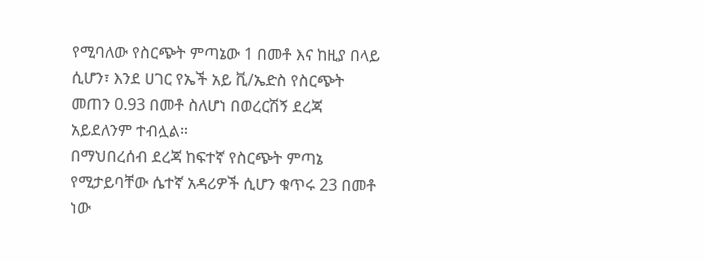የሚባለው የስርጭት ምጣኔው 1 በመቶ እና ከዚያ በላይ ሲሆን፣ እንደ ሀገር የኤች አይ ቪ/ኤድስ የስርጭት መጠን 0.93 በመቶ ስለሆነ በወረርሽኝ ደረጃ አይደለንም ተብሏል።
በማህበረሰብ ደረጃ ከፍተኛ የስርጭት ምጣኔ የሚታይባቸው ሴተኛ አዳሪዎች ሲሆን ቁጥሩ 23 በመቶ ነው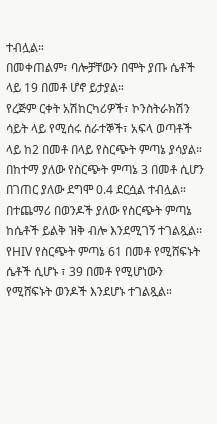ተብሏል።
በመቀጠልም፣ ባሎቻቸውን በሞት ያጡ ሴቶች ላይ 19 በመቶ ሆኖ ይታያል።
የረጅም ርቀት አሽከርካሪዎች፣ ኮንስትራክሽን ሳይት ላይ የሚሰሩ ሰራተኞች፣ አፍላ ወጣቶች ላይ ከ2 በመቶ በላይ የስርጭት ምጣኔ ያሳያል።
በከተማ ያለው የስርጭት ምጣኔ 3 በመቶ ሲሆን በገጠር ያለው ደግሞ 0.4 ደርሷል ተብሏል።
በተጨማሪ በወንዶች ያለው የስርጭት ምጣኔ ከሴቶች ይልቅ ዝቅ ብሎ እንደሚገኝ ተገልጿል፡፡
የHIV የስርጭት ምጣኔ 61 በመቶ የሚሸፍኑት ሴቶች ሲሆኑ ፣ 39 በመቶ የሚሆነውን የሚሸፍኑት ወንዶች እንደሆኑ ተገልጿል።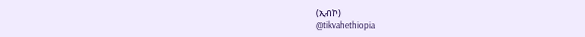(ኢብኮ)
@tikvahethiopia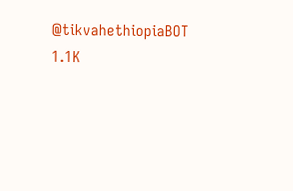@tikvahethiopiaBOT
1.1K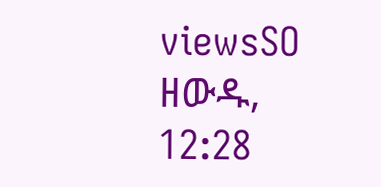viewsSO ዘውዱ, 12:28